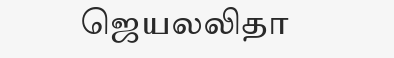ஜெயலலிதா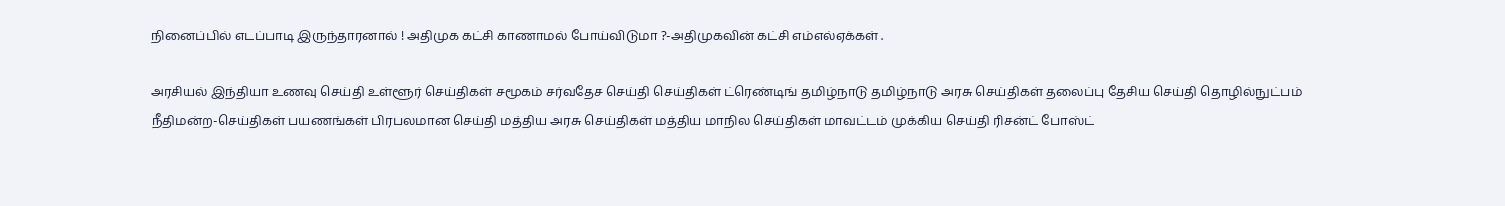நினைப்பில் எடப்பாடி இருந்தாரனால் ! அதிமுக கட்சி காணாமல் போய்விடுமா ?-அதிமுகவின் கட்சி எம்எல்ஏக்கள் .

அரசியல் இந்தியா உணவு செய்தி உள்ளூர் செய்திகள் சமூகம் சர்வதேச செய்தி செய்திகள் ட்ரெண்டிங் தமிழ்நாடு தமிழ்நாடு அரசு செய்திகள் தலைப்பு தேசிய செய்தி தொழில்நுட்பம் நீதிமன்ற-செய்திகள் பயணங்கள் பிரபலமான செய்தி மத்திய அரசு செய்திகள் மத்திய மாநில செய்திகள் மாவட்டம் முக்கிய செய்தி ரிசன்ட் போஸ்ட்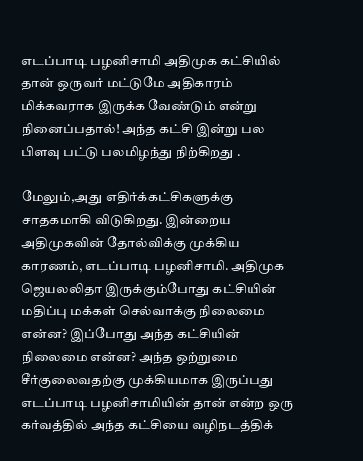எடப்பாடி பழனிசாமி அதிமுக கட்சியில் தான் ஒருவர் மட்டுமே அதிகாரம் மிக்கவராக இருக்க வேண்டும் என்று நினைப்பதால்! அந்த கட்சி இன்று பல பிளவு பட்டு பலமிழந்து நிற்கிறது .

மேலும்,அது எதிர்க்கட்சிகளுக்கு சாதகமாகி விடுகிறது. இன்றைய அதிமுகவின் தோல்விக்கு முக்கிய காரணம், எடப்பாடி பழனிசாமி. அதிமுக ஜெயலலிதா இருக்கும்போது கட்சியின் மதிப்பு மக்கள் செல்வாக்கு நிலைமை என்ன? இப்போது அந்த கட்சியின் நிலைமை என்ன? அந்த ஒற்றுமை சீர்குலைவதற்கு முக்கியமாக இருப்பது எடப்பாடி பழனிசாமியின் தான் என்ற ஒரு கர்வத்தில் அந்த கட்சியை வழிநடத்திக்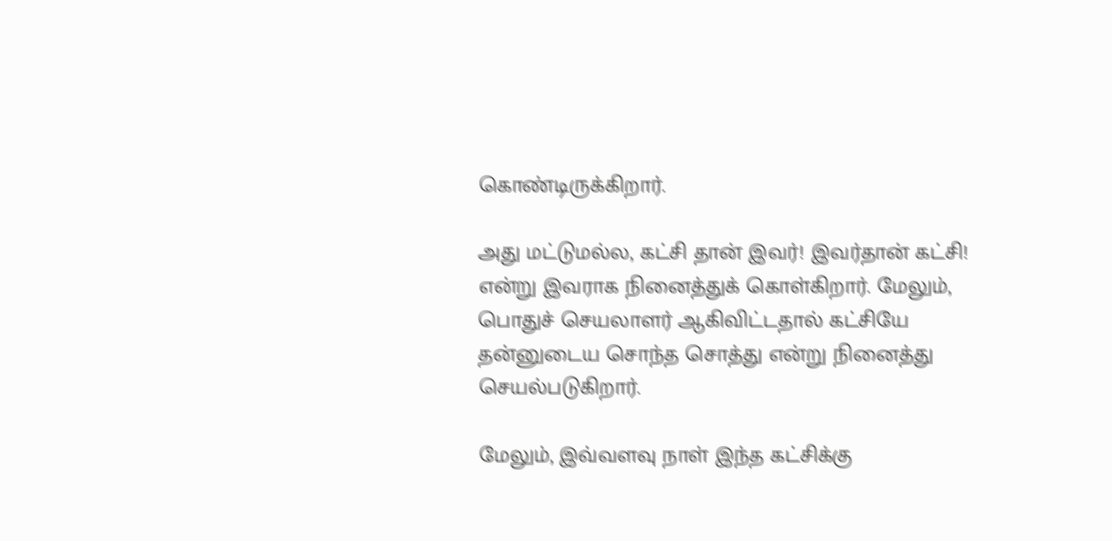கொண்டிருக்கிறார்.

அது மட்டுமல்ல, கட்சி தான் இவர்! இவர்தான் கட்சி! என்று இவராக நினைத்துக் கொள்கிறார். மேலும், பொதுச் செயலாளர் ஆகிவிட்டதால் கட்சியே தன்னுடைய சொந்த சொத்து என்று நினைத்து செயல்படுகிறார்.

மேலும், இவ்வளவு நாள் இந்த கட்சிக்கு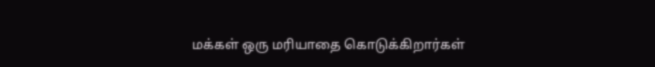மக்கள் ஒரு மரியாதை கொடுக்கிறார்கள்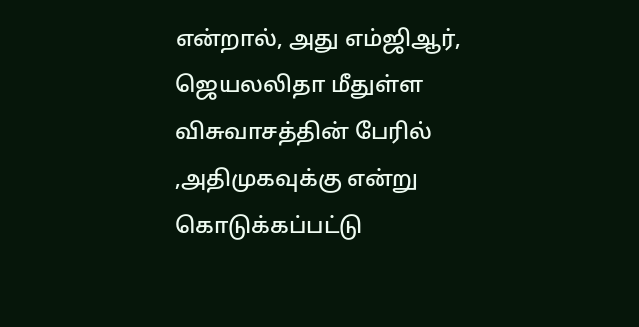என்றால், அது எம்ஜிஆர், ஜெயலலிதா மீதுள்ள விசுவாசத்தின் பேரில் ,அதிமுகவுக்கு என்று கொடுக்கப்பட்டு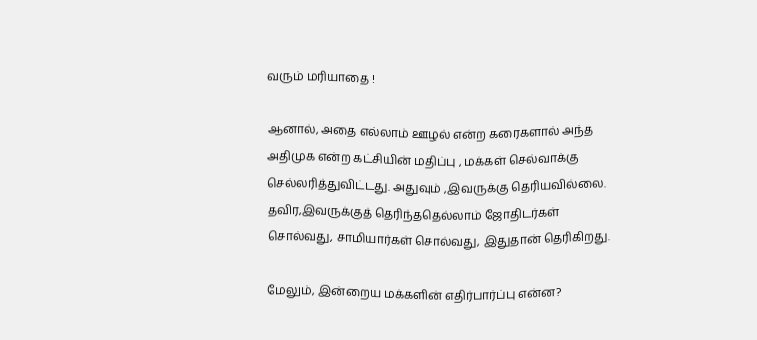வரும் மரியாதை !

ஆனால், அதை எல்லாம் ஊழல் என்ற கரைகளால் அந்த அதிமுக என்ற கட்சியின் மதிப்பு , மக்கள் செல்வாக்கு செல்லரித்துவிட்டது. அதுவும் ,இவருக்கு தெரியவில்லை. தவிர,இவருக்குத் தெரிந்ததெல்லாம் ஜோதிடர்கள் சொல்வது, சாமியார்கள் சொல்வது, இதுதான் தெரிகிறது.

மேலும், இன்றைய மக்களின் எதிர்பார்ப்பு என்ன?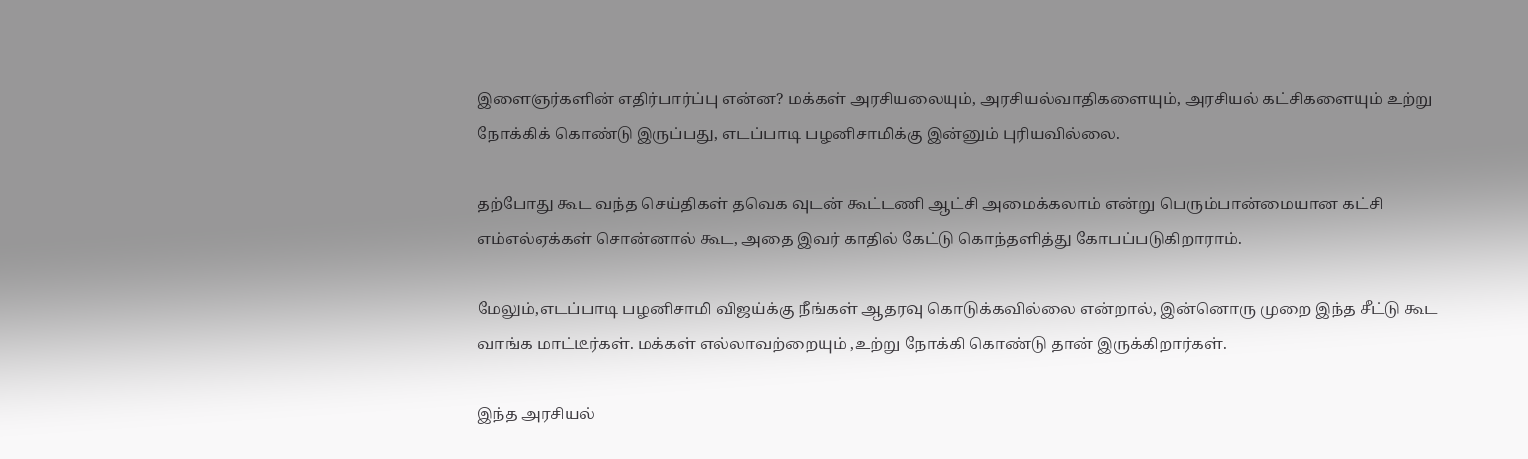இளைஞர்களின் எதிர்பார்ப்பு என்ன? மக்கள் அரசியலையும், அரசியல்வாதிகளையும், அரசியல் கட்சிகளையும் உற்று நோக்கிக் கொண்டு இருப்பது, எடப்பாடி பழனிசாமிக்கு இன்னும் புரியவில்லை.

தற்போது கூட வந்த செய்திகள் தவெக வுடன் கூட்டணி ஆட்சி அமைக்கலாம் என்று பெரும்பான்மையான கட்சி எம்எல்ஏக்கள் சொன்னால் கூட, அதை இவர் காதில் கேட்டு கொந்தளித்து கோபப்படுகிறாராம்.

மேலும்,எடப்பாடி பழனிசாமி விஜய்க்கு நீங்கள் ஆதரவு கொடுக்கவில்லை என்றால், இன்னொரு முறை இந்த சீட்டு கூட வாங்க மாட்டீர்கள். மக்கள் எல்லாவற்றையும் ,உற்று நோக்கி கொண்டு தான் இருக்கிறார்கள்.

இந்த அரசியல்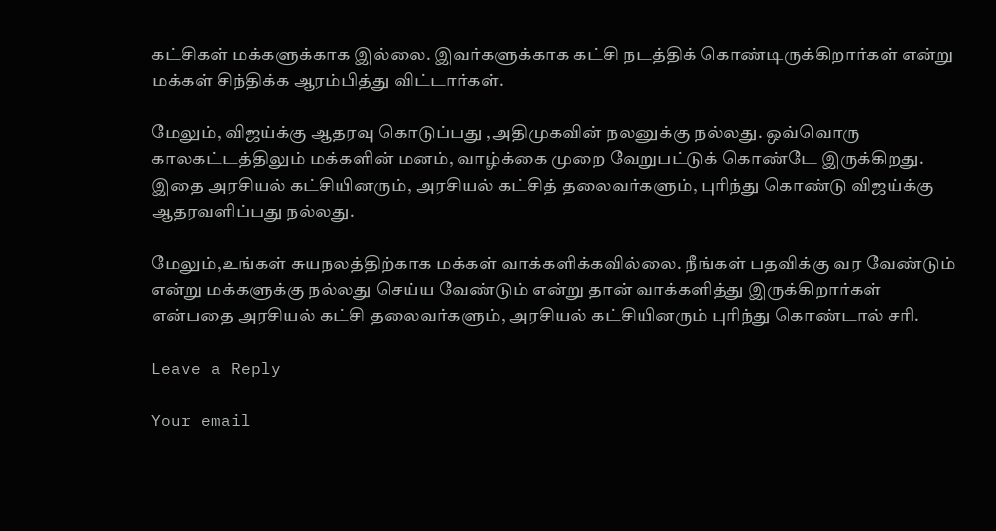கட்சிகள் மக்களுக்காக இல்லை. இவர்களுக்காக கட்சி நடத்திக் கொண்டிருக்கிறார்கள் என்று மக்கள் சிந்திக்க ஆரம்பித்து விட்டார்கள்.

மேலும், விஜய்க்கு ஆதரவு கொடுப்பது ,அதிமுகவின் நலனுக்கு நல்லது. ஒவ்வொரு காலகட்டத்திலும் மக்களின் மனம், வாழ்க்கை முறை வேறுபட்டுக் கொண்டே இருக்கிறது. இதை அரசியல் கட்சியினரும், அரசியல் கட்சித் தலைவர்களும், புரிந்து கொண்டு விஜய்க்கு ஆதரவளிப்பது நல்லது.

மேலும்,உங்கள் சுயநலத்திற்காக மக்கள் வாக்களிக்கவில்லை. நீங்கள் பதவிக்கு வர வேண்டும் என்று மக்களுக்கு நல்லது செய்ய வேண்டும் என்று தான் வாக்களித்து இருக்கிறார்கள் என்பதை அரசியல் கட்சி தலைவர்களும், அரசியல் கட்சியினரும் புரிந்து கொண்டால் சரி.

Leave a Reply

Your email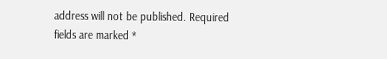address will not be published. Required fields are marked *